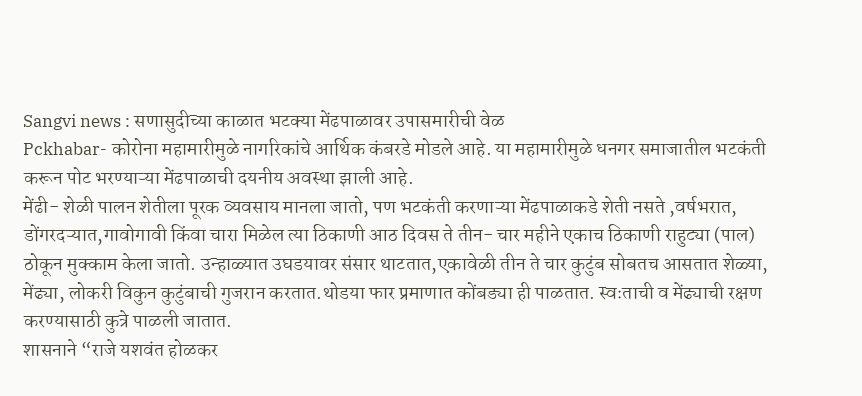Sangvi news : सणासुदीच्या काळात भटक्या मेंढपाळावर उपासमारीची वेळ
Pckhabar- कोरोना महामारीमुळे नागरिकांचे आर्थिक कंबरडे मोडले आहे. या महामारीमुळे धनगर समाजातील भटकंती करून पोट भरण्याऱ्या मेंढपाळाची दयनीय अवस्था झाली आहे.
मेंढी- शेळी पालन शेतीला पूरक व्यवसाय मानला जातो, पण भटकंती करणाऱ्या मेंढपाळाकडे शेती नसते ,वर्षभरात, डोंगरदऱ्यात,गावोगावी किंवा चारा मिळेल त्या ठिकाणी आठ दिवस ते तीन- चार महीने एकाच ठिकाणी राहुट्या (पाल) ठोकून मुक्काम केला जातो. उन्हाळ्यात उघडयावर संसार थाटतात,एकावेळी तीन ते चार कुटुंब सोबतच आसतात शेळ्या, मेंढ्या, लोकरी विकुन कुटुंबाची गुजरान करतात.थोडया फार प्रमाणात कोंबड्या ही पाळतात. स्वःताची व मेंढ्याची रक्षण करण्यासाठी कुत्रे पाळली जातात.
शासनाने “राजे यशवंत होळकर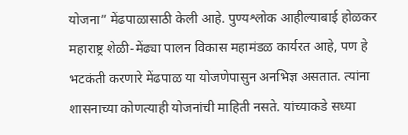योजना” मेंढपाळासाठी केली आहे. पुण्यश्लोक आहील्याबाई होळकर महाराष्ट्र शेळी-मेंढ्या पालन विकास महामंडळ कार्यरत आहे, पण हे भटकंती करणारे मेंढपाळ या योजणेपासुन अनभिज्ञ असतात. त्यांना शासनाच्या कोणत्याही योजनांची माहिती नसते. यांच्याकडे सध्या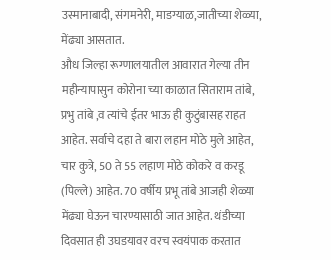उस्मानाबादी, संगमनेरी, माडग्याळ,जातीच्या शेळ्या, मेंढ्या आसतात.
औध जिल्हा रूग्णालयातील आवारात गेल्या तीन महीन्यापासुन कोरोना च्या काळात सिताराम तांबे, प्रभु तांबे ,व त्यांचे ईतर भाऊ ही कुटुंबासह राहत आहेत. सर्वाचे दहा ते बारा लहान मोठे मुले आहेत, चार कुत्रे, 50 ते 55 लहाण मोठे कोकरे व करडू (पिल्ले) आहेत. 70 वर्षीय प्रभू तांबे आजही शेळ्या मेंढ्या घेऊन चारण्यासाठी जात आहेत. थंडीच्या दिवसात ही उघडयावर वरच स्वयंपाक करतात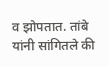व झोपतात. तांबे यांनी सांगितले की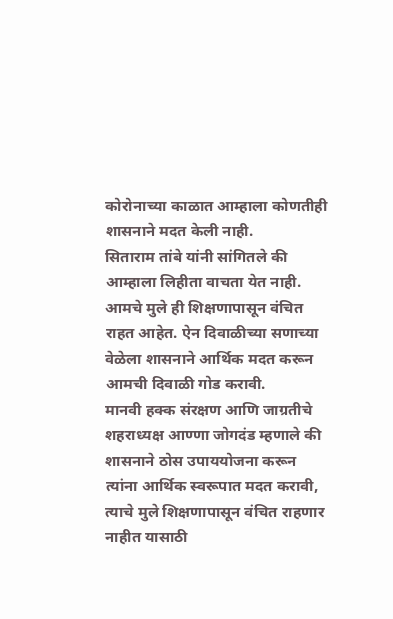कोरोनाच्या काळात आम्हाला कोणतीही शासनाने मदत केली नाही.
सिताराम तांबे यांनी सांगितले की आम्हाला लिहीता वाचता येत नाही. आमचे मुले ही शिक्षणापासून वंचित राहत आहेत. ऐन दिवाळीच्या सणाच्या वेळेला शासनाने आर्थिक मदत करून आमची दिवाळी गोड करावी.
मानवी हक्क संरक्षण आणि जाग्रतीचे शहराध्यक्ष आण्णा जोगदंड म्हणाले की शासनाने ठोस उपाययोजना करून त्यांना आर्थिक स्वरूपात मदत करावी, त्याचे मुले शिक्षणापासून वंचित राहणार नाहीत यासाठी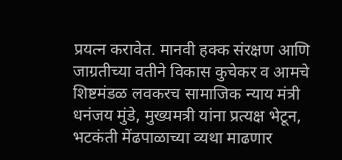प्रयत्न करावेत. मानवी हक्क संरक्षण आणि जाग्रतीच्या वतीने विकास कुचेकर व आमचे शिष्टमंडळ लवकरच सामाजिक न्याय मंत्री धनंजय मुंडे, मुख्यमत्री यांना प्रत्यक्ष भेटून, भटकंती मेंढपाळाच्या व्यथा माढणार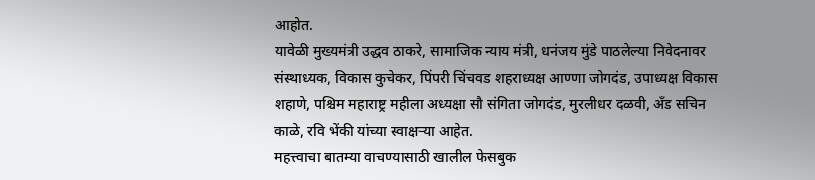आहोत.
यावेळी मुख्यमंत्री उद्धव ठाकरे, सामाजिक न्याय मंत्री, धनंजय मुंडे पाठलेल्या निवेदनावर संस्थाध्यक, विकास कुचेकर, पिंपरी चिंचवड शहराध्यक्ष आण्णा जोगदंड, उपाध्यक्ष विकास शहाणे, पश्चिम महाराष्ट्र महीला अध्यक्षा सौ संगिता जोगदंड, मुरलीधर दळवी, अँड सचिन काळे, रवि भेंकी यांच्या स्वाक्षऱ्या आहेत.
महत्त्वाचा बातम्या वाचण्यासाठी खालील फेसबुक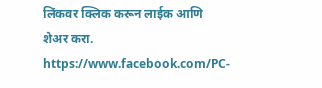लिंकवर क्लिक करून लाईक आणि शेअर करा.
https://www.facebook.com/PC-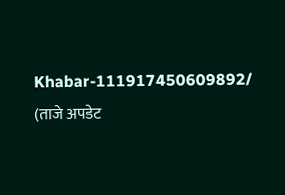Khabar-111917450609892/
(ताजे अपडेट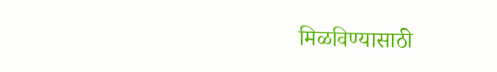मिळविण्यासाठी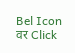Bel Icon वर Click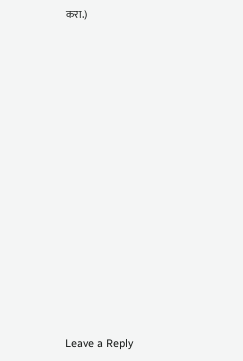करा.)















Leave a Reply